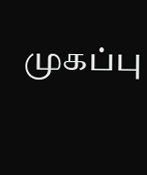முகப்பு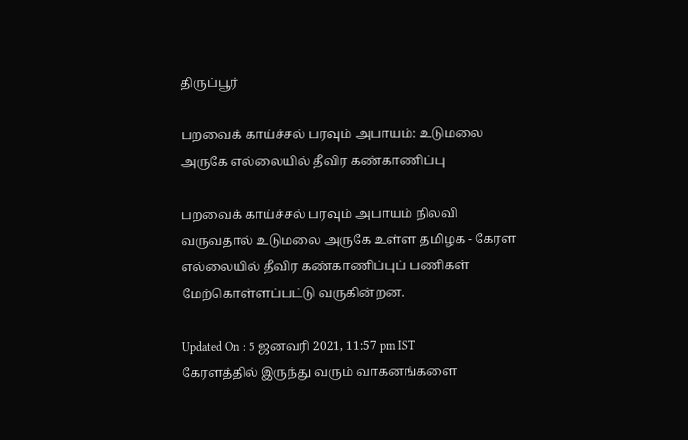திருப்பூர்

பறவைக் காய்ச்சல் பரவும் அபாயம்: உடுமலை அருகே எல்லையில் தீவிர கண்காணிப்பு

பறவைக் காய்ச்சல் பரவும் அபாயம் நிலவி வருவதால் உடுமலை அருகே உள்ள தமிழக - கேரள எல்லையில் தீவிர கண்காணிப்புப் பணிகள் மேற்கொள்ளப்பட்டு வருகின்றன.

Updated On : 5 ஜனவரி 2021, 11:57 pm IST
கேரளத்தில் இருந்து வரும் வாகனங்களை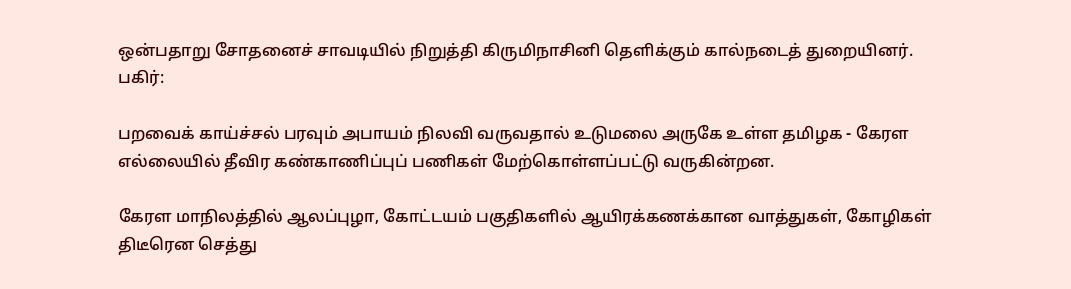ஒன்பதாறு சோதனைச் சாவடியில் நிறுத்தி கிருமிநாசினி தெளிக்கும் கால்நடைத் துறையினர்.
பகிர்:

பறவைக் காய்ச்சல் பரவும் அபாயம் நிலவி வருவதால் உடுமலை அருகே உள்ள தமிழக - கேரள எல்லையில் தீவிர கண்காணிப்புப் பணிகள் மேற்கொள்ளப்பட்டு வருகின்றன.

கேரள மாநிலத்தில் ஆலப்புழா, கோட்டயம் பகுதிகளில் ஆயிரக்கணக்கான வாத்துகள், கோழிகள் திடீரென செத்து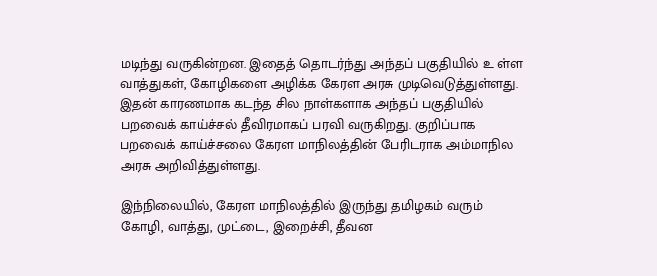மடிந்து வருகின்றன. இதைத் தொடர்ந்து அந்தப் பகுதியில் உ ள்ள வாத்துகள், கோழிகளை அழிக்க கேரள அரசு முடிவெடுத்துள்ளது. இதன் காரணமாக கடந்த சில நாள்களாக அந்தப் பகுதியில் பறவைக் காய்ச்சல் தீவிரமாகப் பரவி வருகிறது. குறிப்பாக பறவைக் காய்ச்சலை கேரள மாநிலத்தின் பேரிடராக அம்மாநில அரசு அறிவித்துள்ளது.

இந்நிலையில், கேரள மாநிலத்தில் இருந்து தமிழகம் வரும் கோழி, வாத்து, முட்டை, இறைச்சி, தீவன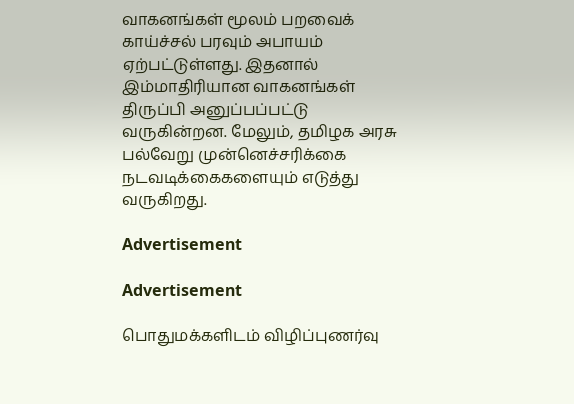வாகனங்கள் மூலம் பறவைக் காய்ச்சல் பரவும் அபாயம் ஏற்பட்டுள்ளது. இதனால் இம்மாதிரியான வாகனங்கள் திருப்பி அனுப்பப்பட்டு வருகின்றன. மேலும், தமிழக அரசு பல்வேறு முன்னெச்சரிக்கை நடவடிக்கைகளையும் எடுத்து வருகிறது.

Advertisement

Advertisement

பொதுமக்களிடம் விழிப்புணர்வு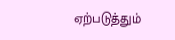ஏற்படுத்தும்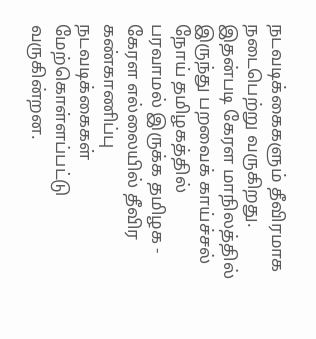நடவடிக்கைகளும் தீவிரமாக நடைபெற்று வருகிறது. இதன்படி கேரள மாநிலத்தில் இருந்து பறவைக் காய்ச்சல் நோய் தமிழகத்தில் பரவாமல் இருக்க தமிழக - கேரள எல்லையில் தீவிர கண்காணிப்பு நடவடிக்கைகள் மேற்கொள்ளப்பட்டு வருகின்றன.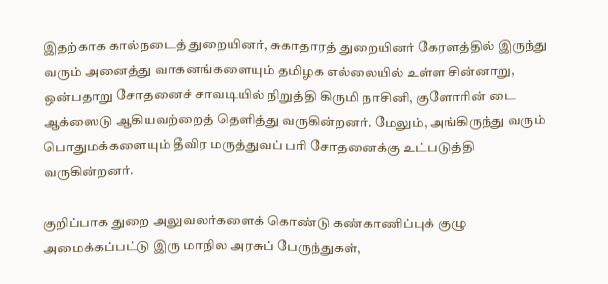இதற்காக கால்நடைத் துறையினர், சுகாதாரத் துறையினர் கேரளத்தில் இருந்து வரும் அனைத்து வாகனங்களையும் தமிழக எல்லையில் உள்ள சின்னாறு, ஒன்பதாறு சோதனைச் சாவடியில் நிறுத்தி கிருமி நாசினி, குளோரின் டை ஆக்ஸைடு ஆகியவற்றைத் தெளித்து வருகின்றனர். மேலும், அங்கிருந்து வரும் பொதுமக்களையும் தீவிர மருத்துவப் பரி சோதனைக்கு உட்படுத்தி வருகின்றனர்.

குறிப்பாக துறை அலுவலர்களைக் கொண்டு கண்காணிப்புக் குழு அமைக்கப்பட்டு இரு மாநில அரசுப் பேருந்துகள்,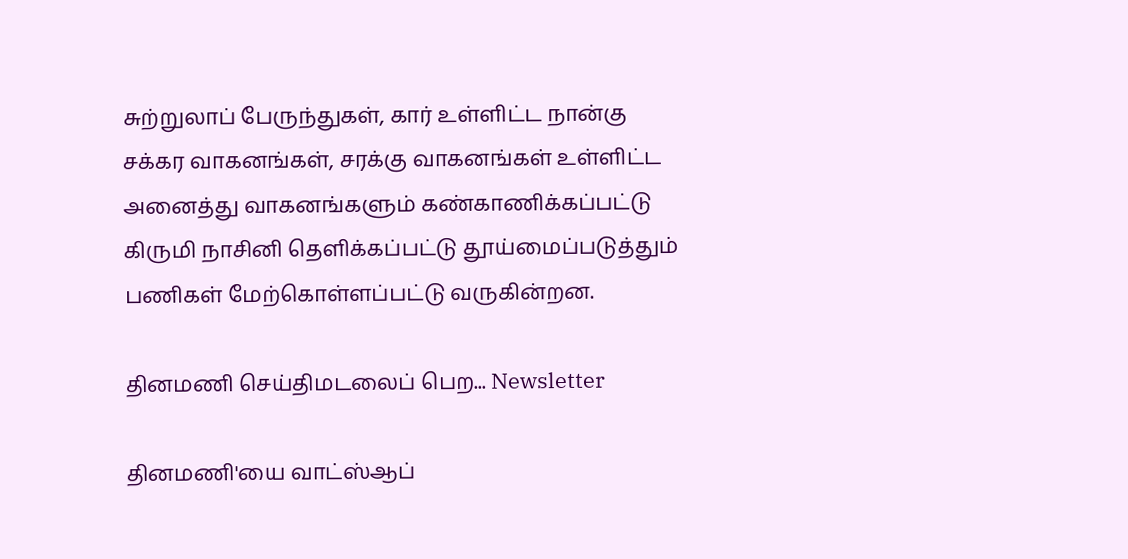சுற்றுலாப் பேருந்துகள், கார் உள்ளிட்ட நான்கு சக்கர வாகனங்கள், சரக்கு வாகனங்கள் உள்ளிட்ட அனைத்து வாகனங்களும் கண்காணிக்கப்பட்டு கிருமி நாசினி தெளிக்கப்பட்டு தூய்மைப்படுத்தும் பணிகள் மேற்கொள்ளப்பட்டு வருகின்றன.

தினமணி செய்திமடலைப் பெற... Newsletter

தினமணி'யை வாட்ஸ்ஆப்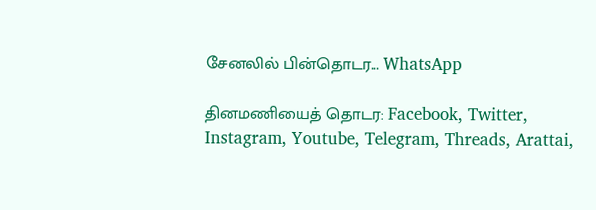சேனலில் பின்தொடர... WhatsApp

தினமணியைத் தொடர: Facebook, Twitter, Instagram, Youtube, Telegram, Threads, Arattai,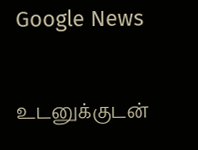Google News

உடனுக்குடன்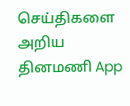செய்திகளை அறிய தினமணி App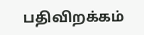பதிவிறக்கம்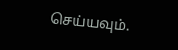செய்யவும்.